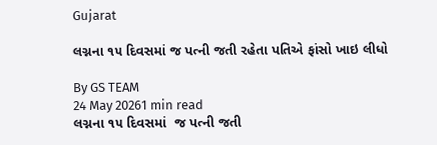Gujarat

લગ્નના ૧૫ દિવસમાં જ પત્ની જતી રહેતા પતિએ ફાંસો ખાઇ લીધો

By GS TEAM
24 May 20261 min read
લગ્નના ૧૫ દિવસમાં  જ પત્ની જતી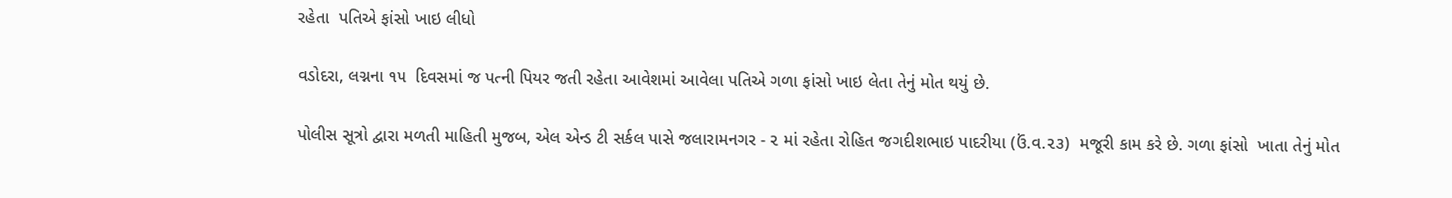રહેતા  પતિએ ફાંસો ખાઇ લીધો

વડોદરા, લગ્નના ૧૫  દિવસમાં જ પત્ની પિયર જતી રહેતા આવેશમાં આવેલા પતિએ ગળા ફાંસો ખાઇ લેતા તેનું મોત થયું છે.

પોલીસ સૂત્રો દ્વારા મળતી માહિતી મુજબ, એલ એન્ડ ટી સર્કલ પાસે જલારામનગર - ૨ માં રહેતા રોહિત જગદીશભાઇ પાદરીયા (ઉં.વ.૨૩)  મજૂરી કામ કરે છે. ગળા ફાંસો  ખાતા તેનું મોત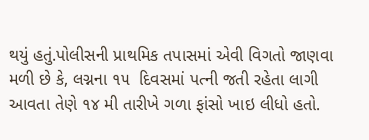થયું હતું.પોલીસની પ્રાથમિક તપાસમાં એવી વિગતો જાણવા મળી છે કે, લગ્નના ૧૫  દિવસમાં પત્ની જતી રહેતા લાગી આવતા તેણે ૧૪ મી તારીખે ગળા ફાંસો ખાઇ લીધો હતો.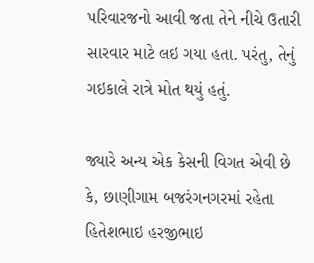પરિવારજનો આવી જતા તેને નીચે ઉતારી સારવાર માટે લઇ ગયા હતા. પરંતુ, તેનું ગઇકાલે રાત્રે મોત થયું હતું.

જ્યારે અન્ય એક કેસની વિગત એવી છે કે, છાણીગામ બજરંગનગરમાં રહેતા હિતેશભાઇ હરજીભાઇ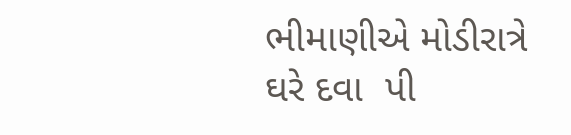ભીમાણીએ મોડીરાત્રે ઘરે દવા  પી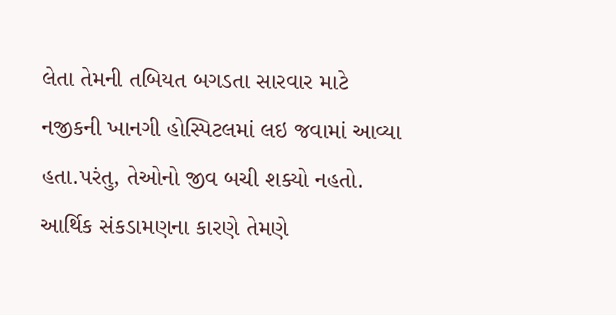લેતા તેમની તબિયત બગડતા સારવાર માટે નજીકની ખાનગી હોસ્પિટલમાં લઇ જવામાં આવ્યા હતા.પરંતુ, તેઓનો જીવ બચી શક્યો નહતો. આર્થિક સંકડામણના કારણે તેમણે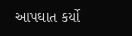આપઘાત કર્યો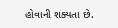હોવાની શક્યતા છે.